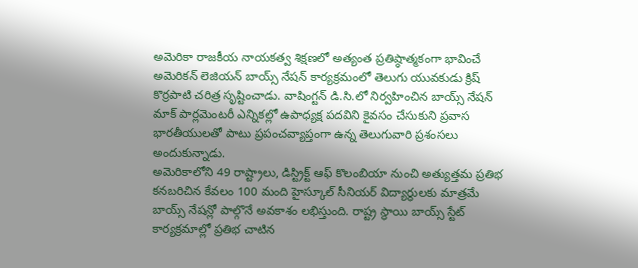అమెరికా రాజకీయ నాయకత్వ శిక్షణలో అత్యంత ప్రతిష్ఠాత్మకంగా భావించే అమెరికన్ లెజియన్ బాయ్స్ నేషన్ కార్యక్రమంలో తెలుగు యువకుడు క్రిష్ కొర్రపాటి చరిత్ర సృష్టించాడు. వాషింగ్టన్ డి.సి.లో నిర్వహించిన బాయ్స్ నేషన్ మాక్ పార్లమెంటరీ ఎన్నికల్లో ఉపాధ్యక్ష పదవిని కైవసం చేసుకుని ప్రవాస భారతీయులతో పాటు ప్రపంచవ్యాప్తంగా ఉన్న తెలుగువారి ప్రశంసలు అందుకున్నాడు.
అమెరికాలోని 49 రాష్ట్రాలు, డిస్ట్రిక్ట్ ఆఫ్ కొలంబియా నుంచి అత్యుత్తమ ప్రతిభ కనబరిచిన కేవలం 100 మంది హైస్కూల్ సీనియర్ విద్యార్థులకు మాత్రమే బాయ్స్ నేషన్లో పాల్గొనే అవకాశం లభిస్తుంది. రాష్ట్ర స్థాయి బాయ్స్ స్టేట్ కార్యక్రమాల్లో ప్రతిభ చాటిన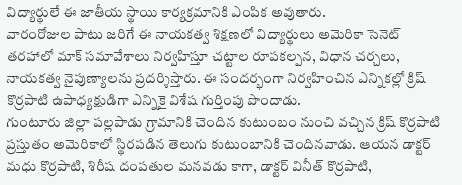విద్యార్థులే ఈ జాతీయ స్థాయి కార్యక్రమానికి ఎంపిక అవుతారు.
వారంరోజుల పాటు జరిగే ఈ నాయకత్వ శిక్షణలో విద్యార్థులు అమెరికా సెనెట్ తరహాలో మాక్ సమావేశాలు నిర్వహిస్తూ చట్టాల రూపకల్పన, విధాన చర్చలు, నాయకత్వ నైపుణ్యాలను ప్రదర్శిస్తారు. ఈ సందర్భంగా నిర్వహించిన ఎన్నికల్లో క్రిష్ కొర్రపాటి ఉపాధ్యక్షుడిగా ఎన్నికై విశేష గుర్తింపు పొందాడు.
గుంటూరు జిల్లా పల్లపాడు గ్రామానికి చెందిన కుటుంబం నుంచి వచ్చిన క్రిష్ కొర్రపాటి ప్రస్తుతం అమెరికాలో స్థిరపడిన తెలుగు కుటుంబానికి చెందినవాడు. ఆయన డాక్టర్ మధు కొర్రపాటి, శిరీష దంపతుల మనవడు కాగా, డాక్టర్ వినీత్ కొర్రపాటి,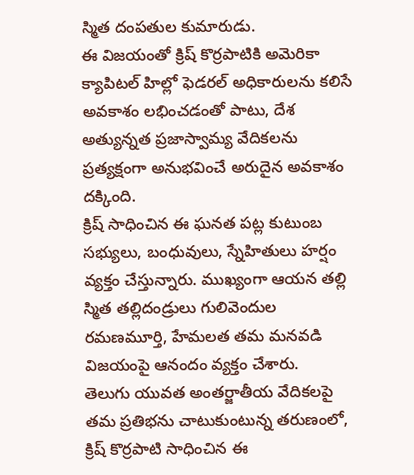స్మిత దంపతుల కుమారుడు.
ఈ విజయంతో క్రిష్ కొర్రపాటికి అమెరికా క్యాపిటల్ హిల్లో ఫెడరల్ అధికారులను కలిసే అవకాశం లభించడంతో పాటు, దేశ అత్యున్నత ప్రజాస్వామ్య వేదికలను ప్రత్యక్షంగా అనుభవించే అరుదైన అవకాశం దక్కింది.
క్రిష్ సాధించిన ఈ ఘనత పట్ల కుటుంబ సభ్యులు, బంధువులు, స్నేహితులు హర్షం వ్యక్తం చేస్తున్నారు. ముఖ్యంగా ఆయన తల్లి స్మిత తల్లిదండ్రులు గులివెందుల రమణమూర్తి, హేమలత తమ మనవడి విజయంపై ఆనందం వ్యక్తం చేశారు.
తెలుగు యువత అంతర్జాతీయ వేదికలపై తమ ప్రతిభను చాటుకుంటున్న తరుణంలో, క్రిష్ కొర్రపాటి సాధించిన ఈ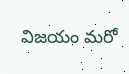విజయం మరో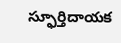స్ఫూర్తిదాయక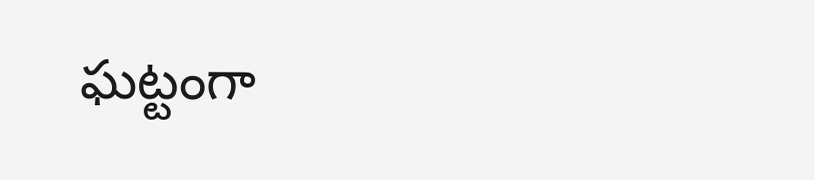ఘట్టంగా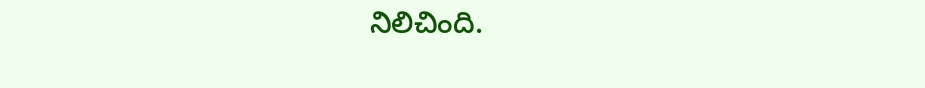నిలిచింది.